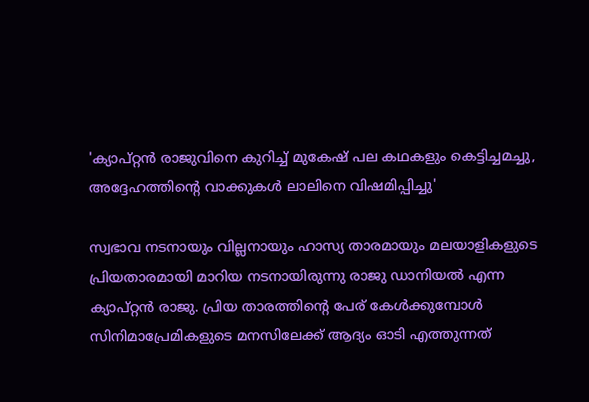'ക്യാപ്റ്റൻ രാജുവിനെ കുറിച്ച് മുകേഷ് പല കഥകളും കെട്ടിച്ചമച്ചു, അദ്ദേഹത്തിന്റെ വാക്കുകൾ ലാലിനെ വിഷമിപ്പിച്ചു'

സ്വഭാവ നടനായും വില്ലനായും ഹാസ്യ താരമായും മലയാളികളുടെ പ്രിയതാരമായി മാറിയ നടനായിരുന്നു രാജു ഡാനിയൽ എന്ന ക്യാപ്റ്റൻ രാജു. പ്രിയ താരത്തിന്റെ പേര് കേൾക്കുമ്പോൾ സിനിമാപ്രേമികളുടെ മനസിലേക്ക് ആദ്യം ഓടി എത്തുന്നത്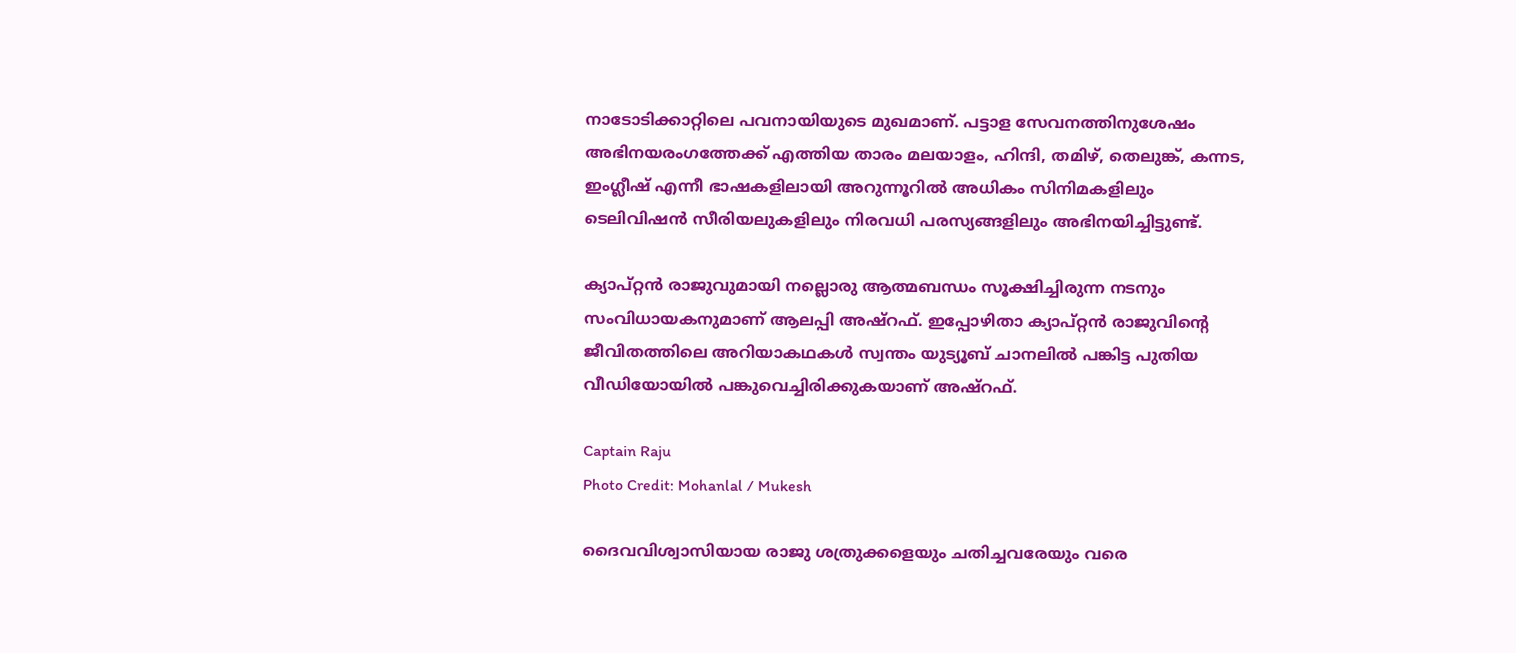നാടോടിക്കാറ്റിലെ പവനായിയുടെ മുഖമാണ്. പട്ടാള സേവനത്തിനുശേഷം അഭിനയരംഗത്തേക്ക് എത്തിയ താരം മലയാളം, ഹിന്ദി, തമിഴ്, തെലുങ്ക്, കന്നട, ഇം‌ഗ്ലീഷ് എന്നീ ഭാഷകളിലായി അറുന്നൂറിൽ അധികം സിനിമകളിലും ടെലിവിഷൻ സീരിയലുകളിലും നിരവധി പരസ്യങ്ങളിലും അഭിനയിച്ചിട്ടുണ്ട്.

ക്യാപ്റ്റൻ രാജുവുമായി നല്ലൊരു ആത്മബന്ധം സൂക്ഷിച്ചിരുന്ന നടനും സംവിധായകനുമാണ് ആലപ്പി അഷ്റഫ്. ഇപ്പോഴിതാ ക്യാപ്റ്റൻ രാജുവിന്റെ ജീവിതത്തിലെ അറിയാകഥകൾ സ്വന്തം യുട്യൂബ് ചാനലിൽ പങ്കിട്ട പുതിയ വീഡിയോയിൽ പങ്കുവെച്ചിരിക്കുകയാണ് അഷ്റഫ്.

Captain Raju
Photo Credit: Mohanlal / Mukesh

ദൈവവിശ്വാസിയായ രാജു ശത്രുക്കളെയും ചതിച്ചവരേയും വരെ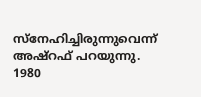സ്നേഹിച്ചിരുന്നുവെന്ന് അഷ്റഫ് പറയുന്നു. 1980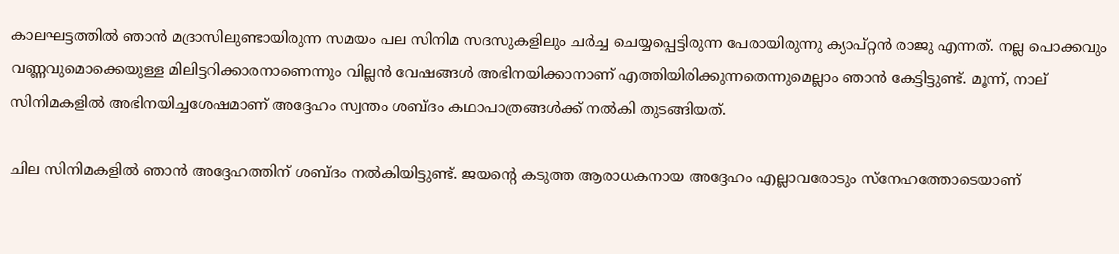കാലഘട്ടത്തിൽ ഞാൻ മദ്രാസിലുണ്ടായിരുന്ന സമയം പല സിനിമ സദസുകളിലും ചർച്ച ചെയ്യപ്പെട്ടിരുന്ന പേരായിരുന്നു ക്യാപ്റ്റൻ രാജു എന്നത്. നല്ല പൊക്കവും വണ്ണവുമൊക്കെയുള്ള മിലിട്ടറിക്കാരനാണെന്നും വില്ലൻ വേഷങ്ങൾ അഭിനയിക്കാനാണ് എത്തിയിരിക്കുന്നതെന്നുമെല്ലാം ഞാൻ കേട്ടിട്ടുണ്ട്. മൂന്ന്, നാല് സിനിമകളിൽ അഭിനയിച്ചശേഷമാണ് അദ്ദേഹം സ്വന്തം ശബ്ദം കഥാപാത‍്രങ്ങൾക്ക് നൽകി തുടങ്ങിയത്.

ചില സിനിമകളിൽ ‍ഞാൻ അദ്ദേഹത്തിന് ശബ്ദം നൽകിയിട്ടുണ്ട്. ജയന്റെ കടുത്ത ആരാധകനായ അദ്ദേഹം എല്ലാവരോടും സ്നേഹത്തോടെയാണ്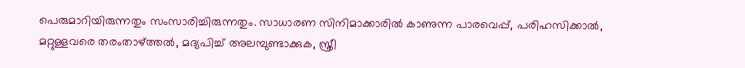പെരുമാറിയിരുന്നതും സംസാരിച്ചിരുന്നതും. സാധാരണ സിനിമാക്കാരിൽ കാണുന്ന പാരവെപ്പ്, പരിഹസിക്കാൽ, മറ്റുള്ളവരെ തരംതാഴ്ത്തൽ‌, മദ്യപിച്ച് അലമ്പുണ്ടാക്കുക, സ്ത്രീ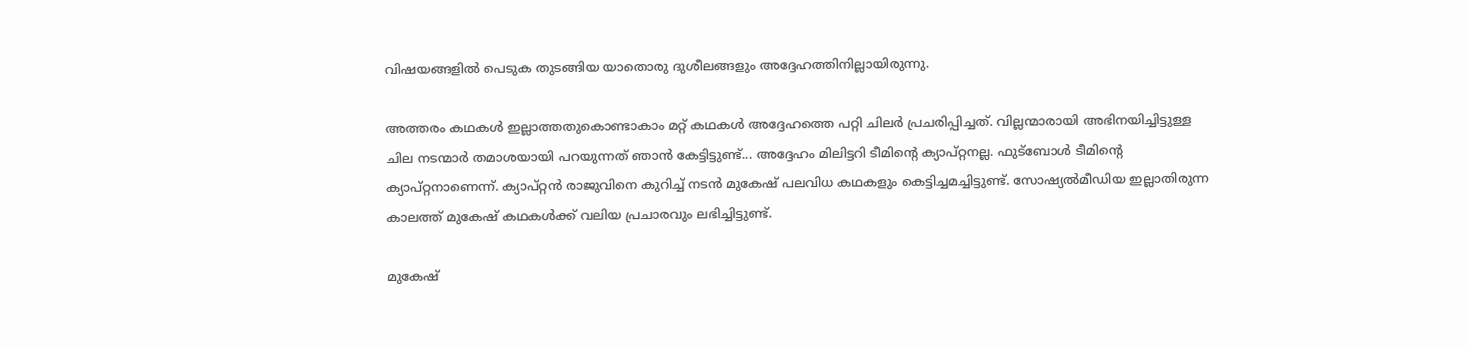വിഷയങ്ങളിൽ പെടുക തുടങ്ങിയ യാതൊരു ദുശീലങ്ങളും അദ്ദേഹത്തിനില്ലായിരുന്നു.

അത്തരം കഥകൾ ഇല്ലാത്തതുകൊണ്ടാകാം മറ്റ് കഥകൾ അദ്ദേഹത്തെ പറ്റി ചിലർ പ്രചരിപ്പിച്ചത്. വില്ലന്മാരായി അഭിനയിച്ചിട്ടുള്ള ചില നടന്മാർ തമാശയായി പറയുന്നത് ഞാൻ കേട്ടിട്ടുണ്ട്... അദ്ദേഹം മിലിട്ടറി ടീമിന്റെ ക്യാപ്റ്റനല്ല. ഫുട്ബോൾ ടീമിന്റെ ക്യാപ്റ്റനാണെന്ന്. ക്യാപ്റ്റൻ രാജുവിനെ കുറിച്ച് നടൻ മുകേഷ് പലവിധ കഥകളും കെട്ടിച്ചമച്ചിട്ടുണ്ട്. സോഷ്യൽമീഡിയ ഇല്ലാതിരുന്ന കാലത്ത് മുകേഷ് കഥകൾക്ക് വലിയ പ്രചാരവും ലഭിച്ചിട്ടുണ്ട്.

മുകേഷ്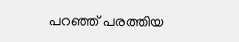പറഞ്ഞ് പരത്തിയ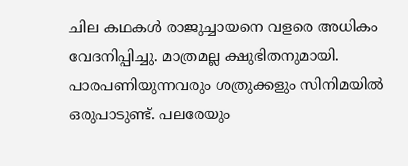ചില കഥകൾ രാജുച്ചായനെ വളരെ അധികം വേദനിപ്പിച്ചു. മാത്രമല്ല ക്ഷുഭിതനുമായി. പാരപണിയുന്നവരും ശത്രുക്കളും സിനിമയിൽ ഒരുപാടുണ്ട്. പലരേയും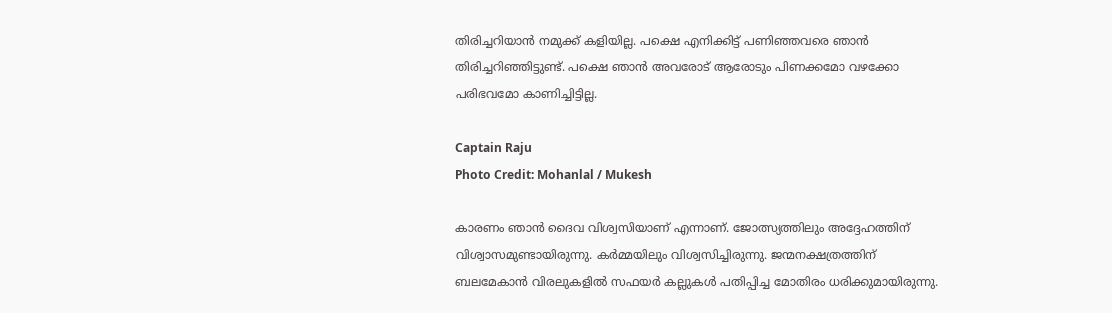തിരിച്ചറിയാൻ നമുക്ക് കളിയില്ല. പക്ഷെ എനിക്കിട്ട് പണിഞ്ഞവരെ ഞാൻ തിരിച്ചറിഞ്ഞിട്ടുണ്ട്. പക്ഷെ ഞാൻ അവരോട് ആരോടും പിണക്കമോ വഴക്കോ പരിഭവമോ കാണിച്ചിട്ടില്ല.

Captain Raju
Photo Credit: Mohanlal / Mukesh

കാരണം ഞാൻ ദൈവ വിശ്വസിയാണ് എന്നാണ്. ജോത്സ്യത്തിലും അദ്ദേഹത്തിന് വിശ്വാസമുണ്ടായിരുന്നു. കർമ്മയിലും വിശ്വസിച്ചിരുന്നു. ജന്മനക്ഷത്രത്തിന് ബലമേകാൻ വിരലുകളിൽ സഫയർ കല്ലുകൾ പതിപ്പിച്ച മോതിരം ധരിക്കുമായിരുന്നു.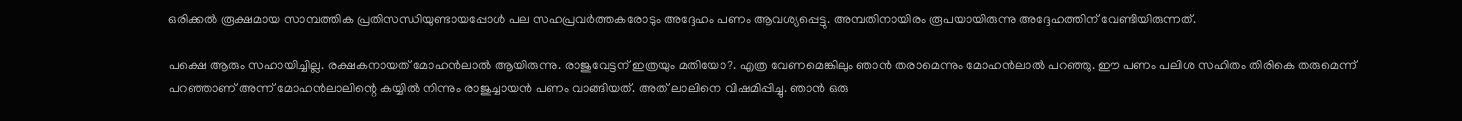ഒരിക്കൽ രൂക്ഷമായ സാമ്പത്തിക പ്രതിസന്ധിയുണ്ടായപ്പോൾ പല സഹപ്രവർത്തകരോടും അദ്ദേഹം പണം ആവശ്യപ്പെട്ടു. അമ്പതിനായിരം രൂപയായിരുന്നു അദ്ദേഹത്തിന് വേണ്ടിയിരുന്നത്.

പക്ഷെ ആരും സഹായിച്ചില്ല. രക്ഷകനായത് മോഹൻലാൽ ആയിരുന്നു. രാജുവേട്ടന് ഇത്രയും മതിയോ?. എത്ര വേണമെങ്കിലും ഞാൻ തരാമെന്നും മോഹൻലാൽ പറഞ്ഞു. ഈ പണം പലിശ സഹിതം തിരികെ തരുമെന്ന് പറഞ്ഞാണ് അന്ന് മോഹൻലാലിന്റെ കയ്യിൽ നിന്നും രാജുച്ചായൻ പണം വാങ്ങിയത്. അത് ലാലിനെ വിഷമിപ്പിച്ചു. ഞാൻ ഒരു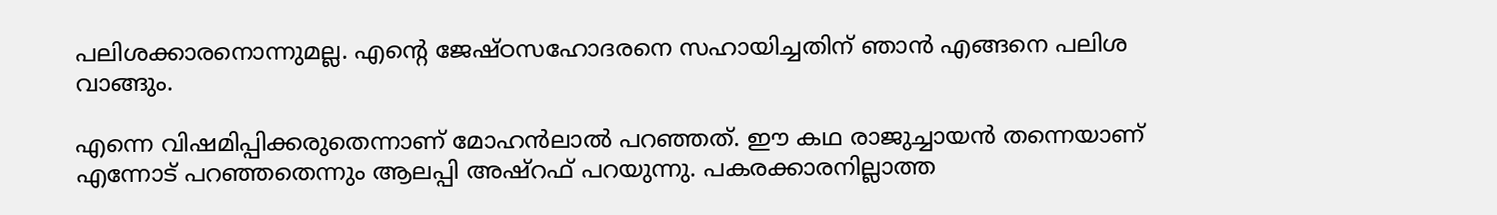പലിശക്കാരനൊന്നുമല്ല. എന്റെ ജേഷ്ഠസഹോദരനെ സഹായിച്ചതിന് ഞാൻ എങ്ങനെ പലിശ വാങ്ങും.

എന്നെ വിഷമിപ്പിക്കരുതെന്നാണ് മോഹൻലാൽ പറഞ്ഞത്. ഈ കഥ രാജുച്ചായൻ തന്നെയാണ് എന്നോട് പറഞ്ഞതെന്നും ആലപ്പി അഷ്റഫ് പറയുന്നു. പകരക്കാരനില്ലാത്ത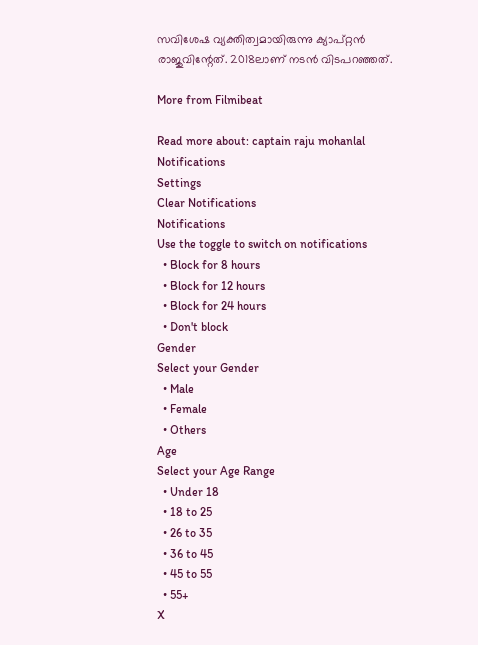സവിശേഷ വ്യക്തിത്വമായിരുന്നു ക്യാപ്റ്റൻ രാജുവിന്റേത്. 2018ലാണ് നടൻ വിടപറഞ്ഞത്.

More from Filmibeat

Read more about: captain raju mohanlal
Notifications
Settings
Clear Notifications
Notifications
Use the toggle to switch on notifications
  • Block for 8 hours
  • Block for 12 hours
  • Block for 24 hours
  • Don't block
Gender
Select your Gender
  • Male
  • Female
  • Others
Age
Select your Age Range
  • Under 18
  • 18 to 25
  • 26 to 35
  • 36 to 45
  • 45 to 55
  • 55+
X